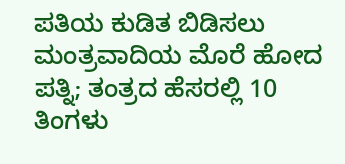ಪತಿಯ ಕುಡಿತ ಬಿಡಿಸಲು ಮಂತ್ರವಾದಿಯ ಮೊರೆ ಹೋದ ಪತ್ನಿ; ತಂತ್ರದ ಹೆಸರಲ್ಲಿ 10 ತಿಂಗಳು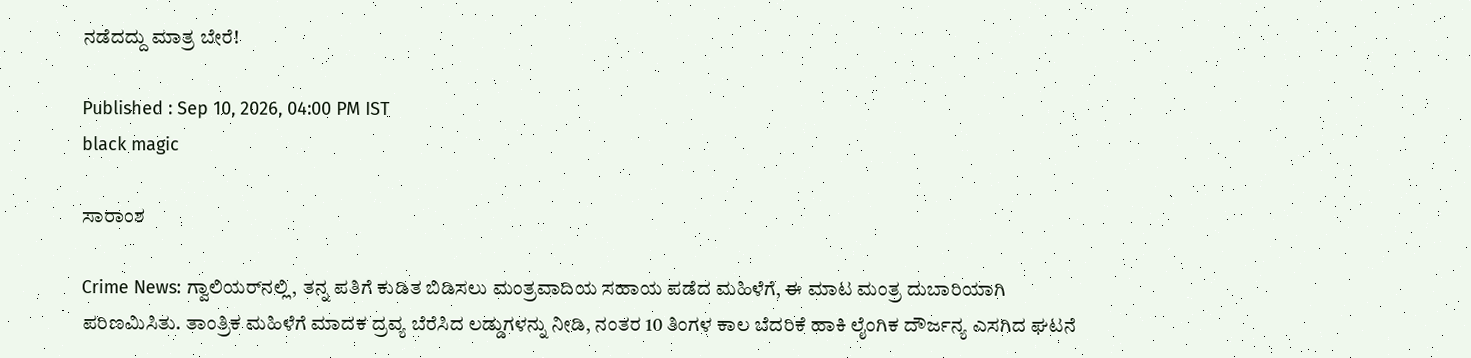ನಡೆದದ್ದು ಮಾತ್ರ ಬೇರೆ!

Published : Sep 10, 2026, 04:00 PM IST
black magic

ಸಾರಾಂಶ

Crime News: ಗ್ವಾಲಿಯರ್‌ನಲ್ಲಿ, ತನ್ನ ಪತಿಗೆ ಕುಡಿತ ಬಿಡಿಸಲು ಮಂತ್ರವಾದಿಯ ಸಹಾಯ ಪಡೆದ ಮಹಿಳೆಗೆ, ಈ ಮಾಟ ಮಂತ್ರ ದುಬಾರಿಯಾಗಿ ಪರಿಣಮಿಸಿತು. ತಾಂತ್ರಿಕ ಮಹಿಳೆಗೆ ಮಾದಕ ದ್ರವ್ಯ ಬೆರೆಸಿದ ಲಡ್ಡುಗಳನ್ನು ನೀಡಿ, ನಂತರ 10 ತಿಂಗಳ ಕಾಲ ಬೆದರಿಕೆ ಹಾಕಿ ಲೈಂಗಿಕ ದೌರ್ಜನ್ಯ ಎಸಗಿದ ಘಟನೆ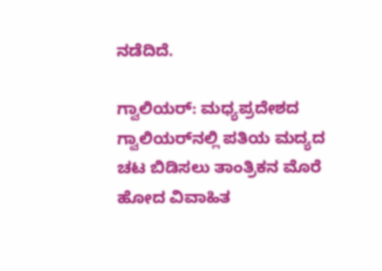ನಡೆದಿದೆ.

ಗ್ವಾಲಿಯರ್‌: ಮಧ್ಯಪ್ರದೇಶದ ಗ್ವಾಲಿಯರ್‌ನಲ್ಲಿ ಪತಿಯ ಮದ್ಯದ ಚಟ ಬಿಡಿಸಲು ತಾಂತ್ರಿಕನ ಮೊರೆ ಹೋದ ವಿವಾಹಿತ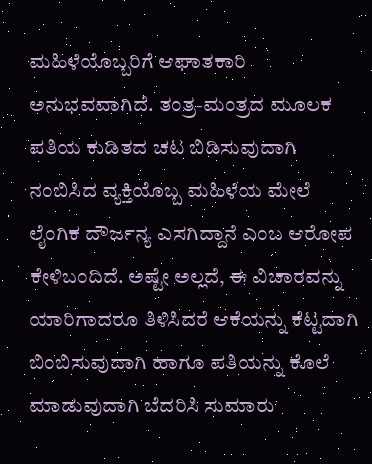ಮಹಿಳೆಯೊಬ್ಬರಿಗೆ ಆಘಾತಕಾರಿ ಅನುಭವವಾಗಿದೆ. ತಂತ್ರ-ಮಂತ್ರದ ಮೂಲಕ ಪತಿಯ ಕುಡಿತದ ಚಟ ಬಿಡಿಸುವುದಾಗಿ ನಂಬಿಸಿದ ವ್ಯಕ್ತಿಯೊಬ್ಬ ಮಹಿಳೆಯ ಮೇಲೆ ಲೈಂಗಿಕ ದೌರ್ಜನ್ಯ ಎಸಗಿದ್ದಾನೆ ಎಂಬ ಆರೋಪ ಕೇಳಿಬಂದಿದೆ. ಅಷ್ಟೇ ಅಲ್ಲದೆ, ಈ ವಿಚಾರವನ್ನು ಯಾರಿಗಾದರೂ ತಿಳಿಸಿದರೆ ಆಕೆಯನ್ನು ಕೆಟ್ಟದಾಗಿ ಬಿಂಬಿಸುವುದಾಗಿ ಹಾಗೂ ಪತಿಯನ್ನು ಕೊಲೆ ಮಾಡುವುದಾಗಿ ಬೆದರಿಸಿ ಸುಮಾರು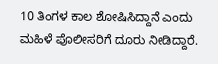10 ತಿಂಗಳ ಕಾಲ ಶೋಷಿಸಿದ್ದಾನೆ ಎಂದು ಮಹಿಳೆ ಪೊಲೀಸರಿಗೆ ದೂರು ನೀಡಿದ್ದಾರೆ.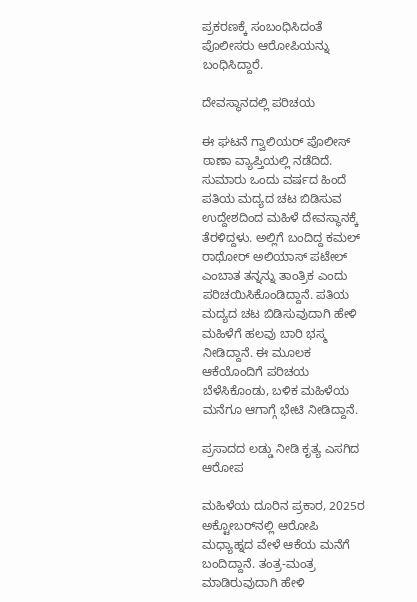ಪ್ರಕರಣಕ್ಕೆ ಸಂಬಂಧಿಸಿದಂತೆ ಪೊಲೀಸರು ಆರೋಪಿಯನ್ನು ಬಂಧಿಸಿದ್ದಾರೆ.

ದೇವಸ್ಥಾನದಲ್ಲಿ ಪರಿಚಯ

ಈ ಘಟನೆ ಗ್ವಾಲಿಯರ್ ಪೊಲೀಸ್ ಠಾಣಾ ವ್ಯಾಪ್ತಿಯಲ್ಲಿ ನಡೆದಿದೆ. ಸುಮಾರು ಒಂದು ವರ್ಷದ ಹಿಂದೆ ಪತಿಯ ಮದ್ಯದ ಚಟ ಬಿಡಿಸುವ ಉದ್ದೇಶದಿಂದ ಮಹಿಳೆ ದೇವಸ್ಥಾನಕ್ಕೆ ತೆರಳಿದ್ದಳು. ಅಲ್ಲಿಗೆ ಬಂದಿದ್ದ ಕಮಲ್ ರಾಥೋರ್ ಅಲಿಯಾಸ್ ಪಟೇಲ್ ಎಂಬಾತ ತನ್ನನ್ನು ತಾಂತ್ರಿಕ ಎಂದು ಪರಿಚಯಿಸಿಕೊಂಡಿದ್ದಾನೆ. ಪತಿಯ ಮದ್ಯದ ಚಟ ಬಿಡಿಸುವುದಾಗಿ ಹೇಳಿ ಮಹಿಳೆಗೆ ಹಲವು ಬಾರಿ ಭಸ್ಮ ನೀಡಿದ್ದಾನೆ. ಈ ಮೂಲಕ ಆಕೆಯೊಂದಿಗೆ ಪರಿಚಯ ಬೆಳೆಸಿಕೊಂಡು, ಬಳಿಕ ಮಹಿಳೆಯ ಮನೆಗೂ ಆಗಾಗ್ಗೆ ಭೇಟಿ ನೀಡಿದ್ದಾನೆ.

ಪ್ರಸಾದದ ಲಡ್ಡು ನೀಡಿ ಕೃತ್ಯ ಎಸಗಿದ ಆರೋಪ

ಮಹಿಳೆಯ ದೂರಿನ ಪ್ರಕಾರ, 2025ರ ಅಕ್ಟೋಬರ್‌ನಲ್ಲಿ ಆರೋಪಿ ಮಧ್ಯಾಹ್ನದ ವೇಳೆ ಆಕೆಯ ಮನೆಗೆ ಬಂದಿದ್ದಾನೆ. ತಂತ್ರ-ಮಂತ್ರ ಮಾಡಿರುವುದಾಗಿ ಹೇಳಿ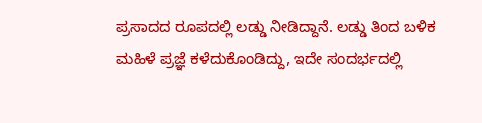ಪ್ರಸಾದದ ರೂಪದಲ್ಲಿ ಲಡ್ಡು ನೀಡಿದ್ದಾನೆ. ಲಡ್ಡು ತಿಂದ ಬಳಿಕ ಮಹಿಳೆ ಪ್ರಜ್ಞೆ ಕಳೆದುಕೊಂಡಿದ್ದು, ಇದೇ ಸಂದರ್ಭದಲ್ಲಿ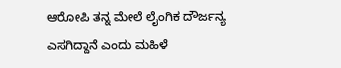ಆರೋಪಿ ತನ್ನ ಮೇಲೆ ಲೈಂಗಿಕ ದೌರ್ಜನ್ಯ ಎಸಗಿದ್ದಾನೆ ಎಂದು ಮಹಿಳೆ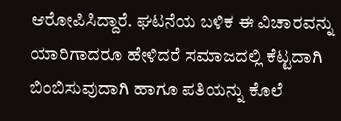ಆರೋಪಿಸಿದ್ದಾರೆ. ಘಟನೆಯ ಬಳಿಕ ಈ ವಿಚಾರವನ್ನು ಯಾರಿಗಾದರೂ ಹೇಳಿದರೆ ಸಮಾಜದಲ್ಲಿ ಕೆಟ್ಟದಾಗಿ ಬಿಂಬಿಸುವುದಾಗಿ ಹಾಗೂ ಪತಿಯನ್ನು ಕೊಲೆ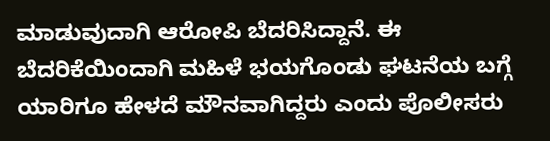ಮಾಡುವುದಾಗಿ ಆರೋಪಿ ಬೆದರಿಸಿದ್ದಾನೆ. ಈ ಬೆದರಿಕೆಯಿಂದಾಗಿ ಮಹಿಳೆ ಭಯಗೊಂಡು ಘಟನೆಯ ಬಗ್ಗೆ ಯಾರಿಗೂ ಹೇಳದೆ ಮೌನವಾಗಿದ್ದರು ಎಂದು ಪೊಲೀಸರು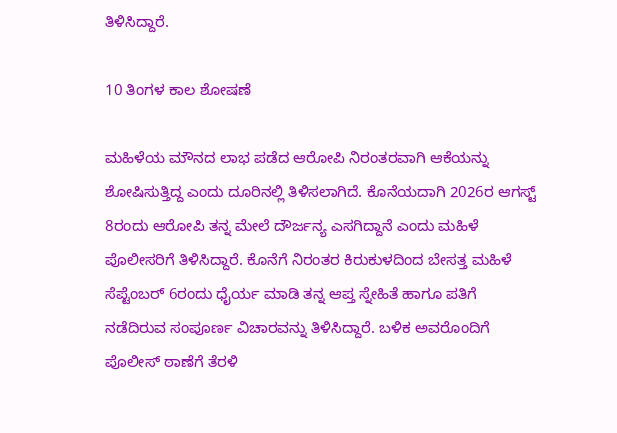ತಿಳಿಸಿದ್ದಾರೆ.

10 ತಿಂಗಳ ಕಾಲ ಶೋಷಣೆ

ಮಹಿಳೆಯ ಮೌನದ ಲಾಭ ಪಡೆದ ಆರೋಪಿ ನಿರಂತರವಾಗಿ ಆಕೆಯನ್ನು ಶೋಷಿಸುತ್ತಿದ್ದ ಎಂದು ದೂರಿನಲ್ಲಿ ತಿಳಿಸಲಾಗಿದೆ. ಕೊನೆಯದಾಗಿ 2026ರ ಆಗಸ್ಟ್ 8ರಂದು ಆರೋಪಿ ತನ್ನ ಮೇಲೆ ದೌರ್ಜನ್ಯ ಎಸಗಿದ್ದಾನೆ ಎಂದು ಮಹಿಳೆ ಪೊಲೀಸರಿಗೆ ತಿಳಿಸಿದ್ದಾರೆ. ಕೊನೆಗೆ ನಿರಂತರ ಕಿರುಕುಳದಿಂದ ಬೇಸತ್ತ ಮಹಿಳೆ ಸೆಪ್ಟೆಂಬರ್ 6ರಂದು ಧೈರ್ಯ ಮಾಡಿ ತನ್ನ ಆಪ್ತ ಸ್ನೇಹಿತೆ ಹಾಗೂ ಪತಿಗೆ ನಡೆದಿರುವ ಸಂಪೂರ್ಣ ವಿಚಾರವನ್ನು ತಿಳಿಸಿದ್ದಾರೆ. ಬಳಿಕ ಅವರೊಂದಿಗೆ ಪೊಲೀಸ್ ಠಾಣೆಗೆ ತೆರಳಿ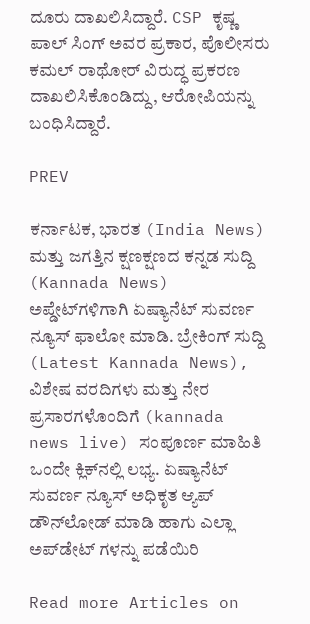ದೂರು ದಾಖಲಿಸಿದ್ದಾರೆ. CSP ಕೃಷ್ಣ ಪಾಲ್ ಸಿಂಗ್ ಅವರ ಪ್ರಕಾರ, ಪೊಲೀಸರು ಕಮಲ್ ರಾಥೋರ್ ವಿರುದ್ಧ ಪ್ರಕರಣ ದಾಖಲಿಸಿಕೊಂಡಿದ್ದು, ಆರೋಪಿಯನ್ನು ಬಂಧಿಸಿದ್ದಾರೆ.

PREV

ಕರ್ನಾಟಕ, ಭಾರತ (India News) ಮತ್ತು ಜಗತ್ತಿನ ಕ್ಷಣಕ್ಷಣದ ಕನ್ನಡ ಸುದ್ದಿ (Kannada News) ಅಪ್ಡೇಟ್‌ಗಳಿಗಾಗಿ ಏಷ್ಯಾನೆಟ್ ಸುವರ್ಣ ನ್ಯೂಸ್‌ ಫಾಲೋ ಮಾಡಿ. ಬ್ರೇಕಿಂಗ್ ಸುದ್ದಿ (Latest Kannada News), ವಿಶೇಷ ವರದಿಗಳು ಮತ್ತು ನೇರ ಪ್ರಸಾರಗಳೊಂದಿಗೆ (kannada news live) ಸಂಪೂರ್ಣ ಮಾಹಿತಿ ಒಂದೇ ಕ್ಲಿಕ್‌ನಲ್ಲಿ ಲಭ್ಯ. ಏಷ್ಯಾನೆಟ್ ಸುವರ್ಣ ನ್ಯೂಸ್ ಅಧಿಕೃತ ಆ್ಯಪ್ ಡೌನ್‌ಲೋಡ್ ಮಾಡಿ ಹಾಗು ಎಲ್ಲಾ ಅಪ್‌ಡೇಟ್ ಗಳನ್ನು ಪಡೆಯಿರಿ

Read more Articles on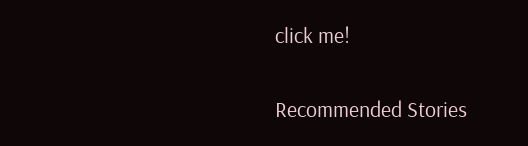click me!

Recommended Stories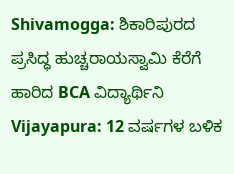Shivamogga: ಶಿಕಾರಿಪುರದ ಪ್ರಸಿದ್ಧ ಹುಚ್ಚರಾಯಸ್ವಾಮಿ ಕೆರೆಗೆ ಹಾರಿದ BCA ವಿದ್ಯಾರ್ಥಿನಿ
Vijayapura: 12 ವರ್ಷಗಳ ಬಳಿಕ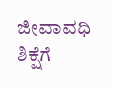ಜೀವಾವಧಿ ಶಿಕ್ಷೆಗೆ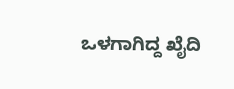ಒಳಗಾಗಿದ್ದ ಖೈದಿ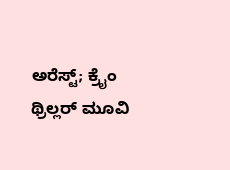ಅರೆಸ್ಟ್; ಕ್ರೈಂ ಥ್ರಿಲ್ಲರ್ ಮೂವಿ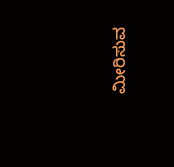ಮೀರಿಸುವ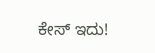ಕೇಸ್ ಇದು!